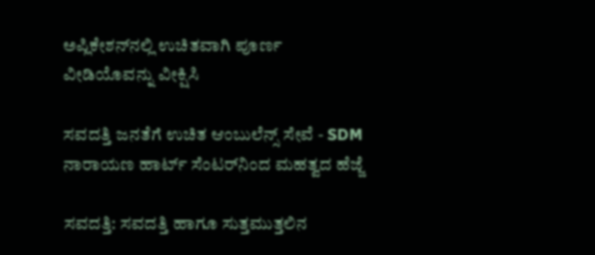ಅಪ್ಲಿಕೇಶನ್‌ನಲ್ಲಿ ಉಚಿತವಾಗಿ ಪೂರ್ಣ ವೀಡಿಯೊವನ್ನು ವೀಕ್ಷಿಸಿ

ಸವದತ್ತಿ ಜನತೆಗೆ ಉಚಿತ ಆಂಬುಲೆನ್ಸ್ ಸೇವೆ - SDM ನಾರಾಯಣ ಹಾರ್ಟ್ ಸೆಂಟರ್‌ನಿಂದ ಮಹತ್ವದ ಹೆಜ್ಜೆ

ಸವದತ್ತಿ: ಸವದತ್ತಿ ಹಾಗೂ ಸುತ್ತಮುತ್ತಲಿನ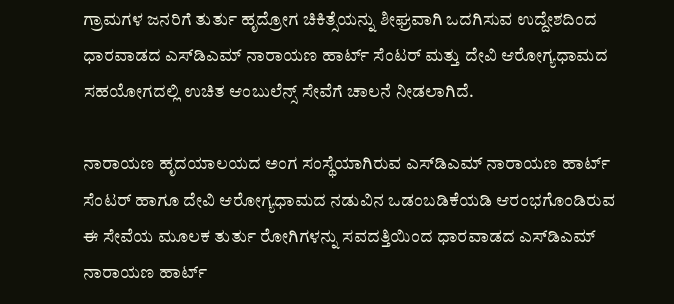ಗ್ರಾಮಗಳ ಜನರಿಗೆ ತುರ್ತು ಹೃದ್ರೋಗ ಚಿಕಿತ್ಸೆಯನ್ನು ಶೀಘ್ರವಾಗಿ ಒದಗಿಸುವ ಉದ್ದೇಶದಿಂದ ಧಾರವಾಡದ ಎಸ್‌ಡಿಎಮ್ ನಾರಾಯಣ ಹಾರ್ಟ್ ಸೆಂಟರ್ ಮತ್ತು ದೇವಿ ಆರೋಗ್ಯಧಾಮದ ಸಹಯೋಗದಲ್ಲಿ ಉಚಿತ ಆಂಬುಲೆನ್ಸ್ ಸೇವೆಗೆ ಚಾಲನೆ ನೀಡಲಾಗಿದೆ.

ನಾರಾಯಣ ಹೃದಯಾಲಯದ ಅಂಗ ಸಂಸ್ಥೆಯಾಗಿರುವ ಎಸ್‌ಡಿಎಮ್ ನಾರಾಯಣ ಹಾರ್ಟ್ ಸೆಂಟರ್ ಹಾಗೂ ದೇವಿ ಆರೋಗ್ಯಧಾಮದ ನಡುವಿನ ಒಡಂಬಡಿಕೆಯಡಿ ಆರಂಭಗೊಂಡಿರುವ ಈ ಸೇವೆಯ ಮೂಲಕ ತುರ್ತು ರೋಗಿಗಳನ್ನು ಸವದತ್ತಿಯಿಂದ ಧಾರವಾಡದ ಎಸ್‌ಡಿಎಮ್ ನಾರಾಯಣ ಹಾರ್ಟ್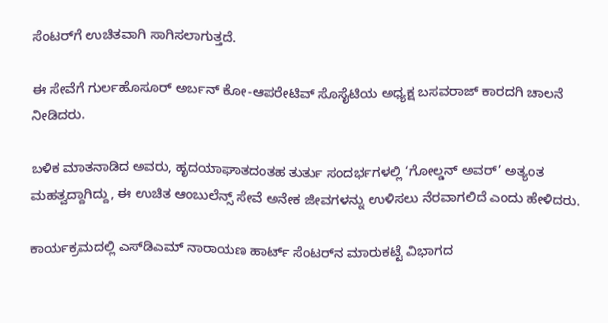ಸೆಂಟರ್‌ಗೆ ಉಚಿತವಾಗಿ ಸಾಗಿಸಲಾಗುತ್ತದೆ.

ಈ ಸೇವೆಗೆ ಗುರ್ಲಹೊಸೂರ್ ಅರ್ಬನ್ ಕೋ-ಆಪರೇಟಿವ್ ಸೊಸೈಟಿಯ ಅಧ್ಯಕ್ಷ ಬಸವರಾಜ್ ಕಾರದಗಿ ಚಾಲನೆ ನೀಡಿದರು.

ಬಳಿಕ ಮಾತನಾಡಿದ ಅವರು, ಹೃದಯಾಘಾತದಂತಹ ತುರ್ತು ಸಂದರ್ಭಗಳಲ್ಲಿ ‘ಗೋಲ್ಡನ್ ಅವರ್’ ಅತ್ಯಂತ ಮಹತ್ವದ್ದಾಗಿದ್ದು, ಈ ಉಚಿತ ಆಂಬುಲೆನ್ಸ್ ಸೇವೆ ಅನೇಕ ಜೀವಗಳನ್ನು ಉಳಿಸಲು ನೆರವಾಗಲಿದೆ ಎಂದು ಹೇಳಿದರು.

ಕಾರ್ಯಕ್ರಮದಲ್ಲಿ ಎಸ್‌ಡಿಎಮ್ ನಾರಾಯಣ ಹಾರ್ಟ್ ಸೆಂಟರ್‌ನ ಮಾರುಕಟ್ಟೆ ವಿಭಾಗದ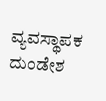ವ್ಯವಸ್ಥಾಪಕ ದುಂಡೇಶ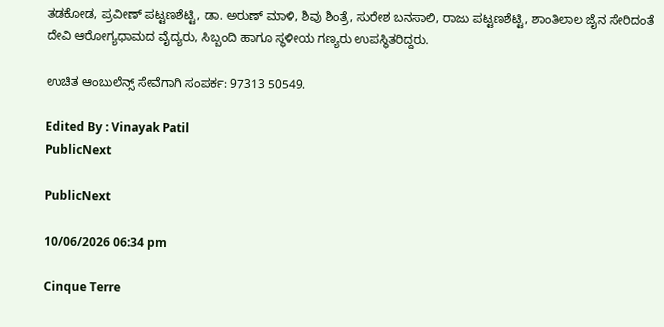ತಡಕೋಡ, ಪ್ರವೀಣ್ ಪಟ್ಟಣಶೆಟ್ಟಿ, ಡಾ. ಅರುಣ್ ಮಾಳಿ, ಶಿವು ಶಿಂತ್ರೆ, ಸುರೇಶ ಬನಸಾಲಿ, ರಾಜು ಪಟ್ಟಣಶೆಟ್ಟಿ, ಶಾಂತಿಲಾಲ ಜೈನ ಸೇರಿದಂತೆ ದೇವಿ ಆರೋಗ್ಯಧಾಮದ ವೈದ್ಯರು, ಸಿಬ್ಬಂದಿ ಹಾಗೂ ಸ್ಥಳೀಯ ಗಣ್ಯರು ಉಪಸ್ಥಿತರಿದ್ದರು.

ಉಚಿತ ಆಂಬುಲೆನ್ಸ್ ಸೇವೆಗಾಗಿ ಸಂಪರ್ಕ: 97313 50549.

Edited By : Vinayak Patil
PublicNext

PublicNext

10/06/2026 06:34 pm

Cinque Terre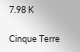7.98 K

Cinque Terre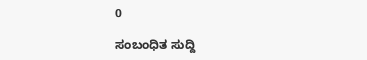0

ಸಂಬಂಧಿತ ಸುದ್ದಿ